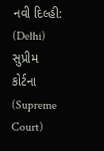નવી દિલ્હી: (Delhi) સુપ્રીમ કોર્ટના (Supreme Court)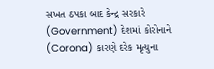સખત ઠપકા બાદ કેન્દ્ર સરકારે (Government) દેશમાં કોરોનાને (Corona) કારણે દરેક મૃત્યુના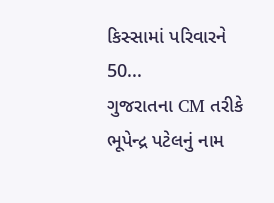કિસ્સામાં પરિવારને 50...
ગુજરાતના CM તરીકે ભૂપેન્દ્ર પટેલનું નામ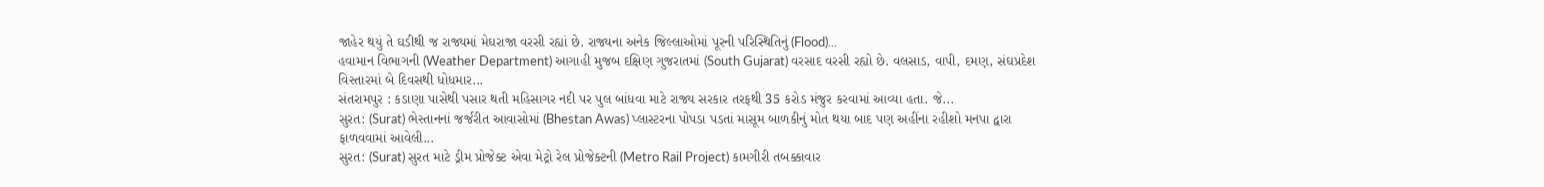જાહેર થયું તે ઘડીથી જ રાજ્યમાં મેઘરાજા વરસી રહ્યાં છે. રાજ્યના અનેક જિલ્લાઓમાં પૂરની પરિસ્થિતિનું (Flood)...
હવામાન વિભાગની (Weather Department) આગાહી મુજબ દક્ષિણ ગુજરાતમાં (South Gujarat) વરસાદ વરસી રહ્યો છે. વલસાડ, વાપી, દમણ, સંઘપ્રદેશ વિસ્તારમાં બે દિવસથી ધોધમાર...
સંતરામપુર : કડાણા પાસેથી પસાર થતી મહિસાગર નદી પર પુલ બાંધવા માટે રાજ્ય સરકાર તરફથી 35 કરોડ મંજુર કરવામાં આવ્યા હતા. જે...
સુરત: (Surat) ભેસ્તાનનાં જર્જરીત આવાસોમાં (Bhestan Awas) પ્લાસ્ટરના પોપડા પડતાં માસૂમ બાળકીનું મોત થયા બાદ પણ અહીંના રહીશો મનપા દ્વારા ફાળવવામાં આવેલી...
સુરત: (Surat) સુરત માટે ડ્રીમ પ્રોજેક્ટ એવા મેટ્રો રેલ પ્રોજેક્ટની (Metro Rail Project) કામગીરી તબક્કાવાર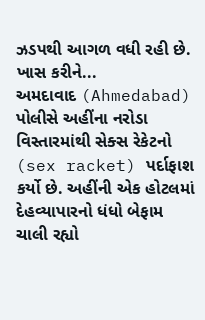ઝડપથી આગળ વધી રહી છે. ખાસ કરીને...
અમદાવાદ (Ahmedabad) પોલીસે અહીંના નરોડા વિસ્તારમાંથી સેક્સ રેકેટનો (sex racket) પર્દાફાશ કર્યો છે. અહીંની એક હોટલમાં દેહવ્યાપારનો ધંધો બેફામ ચાલી રહ્યો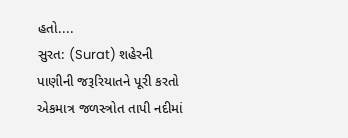હતો....
સુરત: (Surat) શહેરની પાણીની જરૂરિયાતને પૂરી કરતો એકમાત્ર જળસ્ત્રોત તાપી નદીમાં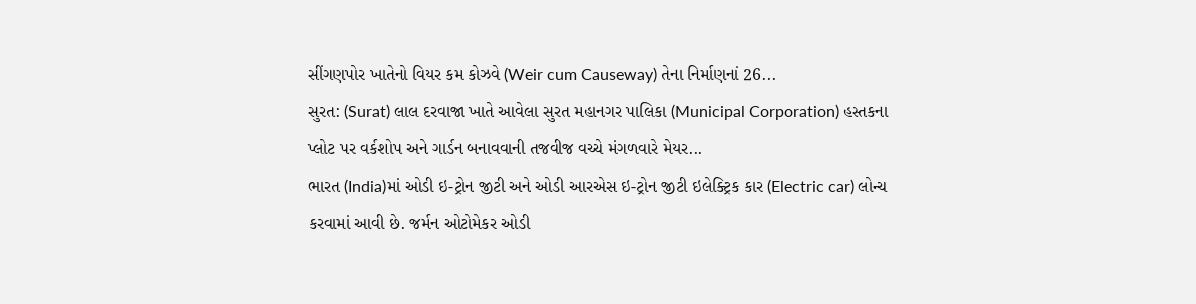સીંગણપોર ખાતેનો વિયર કમ કોઝવે (Weir cum Causeway) તેના નિર્માણનાં 26...
સુરત: (Surat) લાલ દરવાજા ખાતે આવેલા સુરત મહાનગર પાલિકા (Municipal Corporation) હસ્તકના પ્લોટ પર વર્કશોપ અને ગાર્ડન બનાવવાની તજવીજ વચ્ચે મંગળવારે મેયર...
ભારત (India)માં ઓડી ઇ-ટ્રોન જીટી અને ઓડી આરએસ ઇ-ટ્રોન જીટી ઇલેક્ટ્રિક કાર (Electric car) લોન્ચ કરવામાં આવી છે. જર્મન ઓટોમેકર ઓડી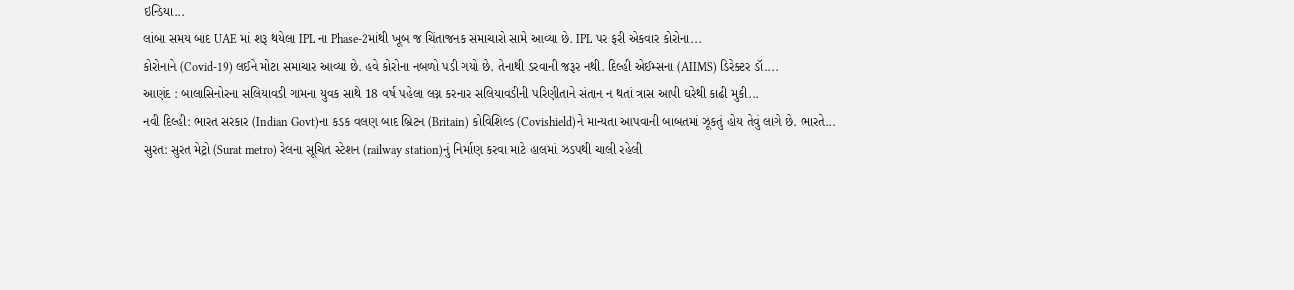ઇન્ડિયા...
લાંબા સમય બાદ UAE માં શરૂ થયેલા IPL ના Phase-2માંથી ખૂબ જ ચિંતાજનક સમાચારો સામે આવ્યા છે. IPL પર ફરી એકવાર કોરોના...
કોરોનાને (Covid-19) લઈને મોટા સમાચાર આવ્યા છે. હવે કોરોના નબળો પડી ગયો છે. તેનાથી ડરવાની જરૂર નથી. દિલ્હી એઈમ્સના (AIIMS) ડિરેક્ટર ડૉ....
આણંદ : બાલાસિનોરના સલિયાવડી ગામના યુવક સાથે 18 વર્ષ પહેલા લગ્ન કરનાર સલિયાવડીની પરિણીતાને સંતાન ન થતાં ત્રાસ આપી ઘરેથી કાઢી મુકી...
નવી દિલ્હી: ભારત સરકાર (Indian Govt)ના કડક વલણ બાદ બ્રિટન (Britain) કોવિશિલ્ડ (Covishield)ને માન્યતા આપવાની બાબતમાં ઝૂકતું હોય તેવું લાગે છે. ભારતે...
સુરત: સુરત મેટ્રો (Surat metro) રેલના સૂચિત સ્ટેશન (railway station)નું નિર્માણ કરવા માટે હાલમાં ઝડપથી ચાલી રહેલી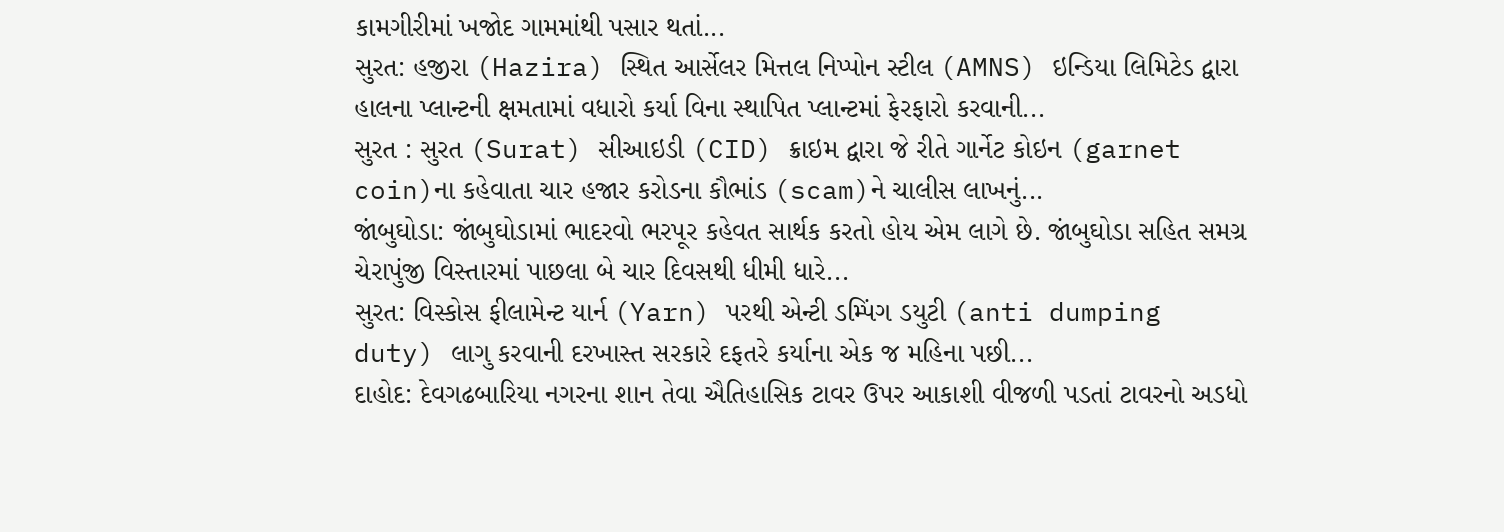કામગીરીમાં ખજોદ ગામમાંથી પસાર થતાં...
સુરત: હજીરા (Hazira) સ્થિત આર્સેલર મિત્તલ નિપ્પોન સ્ટીલ (AMNS) ઇન્ડિયા લિમિટેડ દ્વારા હાલના પ્લાન્ટની ક્ષમતામાં વધારો કર્યા વિના સ્થાપિત પ્લાન્ટમાં ફેરફારો કરવાની...
સુરત : સુરત (Surat) સીઆઇડી (CID) ક્રાઇમ દ્વારા જે રીતે ગાર્નેટ કોઇન (garnet coin)ના કહેવાતા ચાર હજાર કરોડના કૌભાંડ (scam)ને ચાલીસ લાખનું...
જાંબુઘોડા: જાંબુઘોડામાં ભાદરવો ભરપૂર કહેવત સાર્થક કરતો હોય એમ લાગે છે. જાંબુઘોડા સહિત સમગ્ર ચેરાપુંજી વિસ્તારમાં પાછલા બે ચાર દિવસથી ધીમી ધારે...
સુરત: વિસ્કોસ ફીલામેન્ટ યાર્ન (Yarn) પરથી એન્ટી ડમ્પિંગ ડયુટી (anti dumping duty) લાગુ કરવાની દરખાસ્ત સરકારે દફતરે કર્યાના એક જ મહિના પછી...
દાહોદ: દેવગઢબારિયા નગરના શાન તેવા ઐતિહાસિક ટાવર ઉપર આકાશી વીજળી પડતાં ટાવરનો અડધો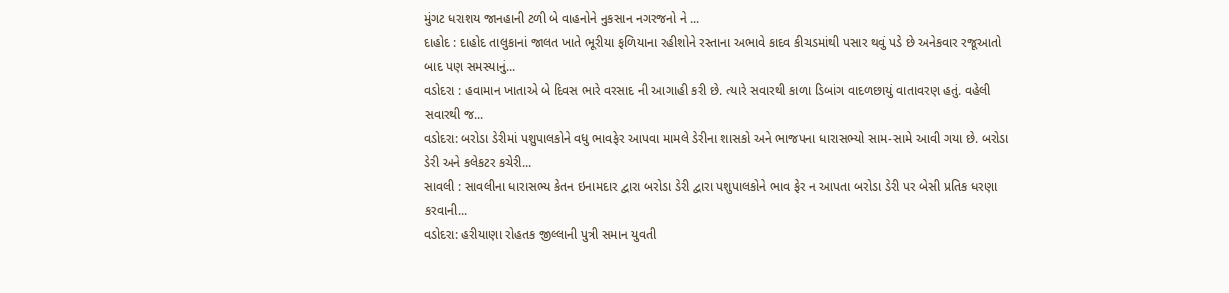મુંગટ ધરાશય જાનહાની ટળી બે વાહનોને નુકસાન નગરજનો ને ...
દાહોદ : દાહોદ તાલુકાનાં જાલત ખાતે ભૂરીયા ફળિયાના રહીશોને રસ્તાના અભાવે કાદવ કીચડમાંથી પસાર થવું પડે છે અનેકવાર રજૂઆતો બાદ પણ સમસ્યાનું...
વડોદરા : હવામાન ખાતાએ બે દિવસ ભારે વરસાદ ની આગાહી કરી છે. ત્યારે સવારથી કાળા ડિબાંગ વાદળછાયું વાતાવરણ હતું. વહેલી સવારથી જ...
વડોદરા: બરોડા ડેરીમાં પશુપાલકોને વધુ ભાવફેર આપવા મામલે ડેરીના શાસકો અને ભાજપના ધારાસભ્યો સામ-સામે આવી ગયા છે. બરોડા ડેરી અને કલેકટર કચેરી...
સાવલી : સાવલીના ધારાસભ્ય કેતન ઇનામદાર દ્વારા બરોડા ડેરી દ્વારા પશુપાલકોને ભાવ ફેર ન આપતા બરોડા ડેરી પર બેસી પ્રતિક ધરણા કરવાની...
વડોદરા: હરીયાણા રોહતક જીલ્લાની પુત્રી સમાન યુવતી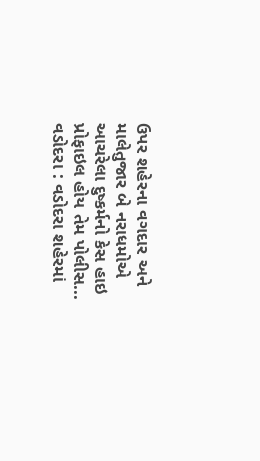ઉપર શહેરના વગદાર અને માલેતુજાર બે નરાધમોએ આચરેલા દુષ્કર્મનો કેસ હાઇ પ્રોફાઇલ હોય તેમ પોલીસ...
વડોદરા : વડોદરા શહેરમાં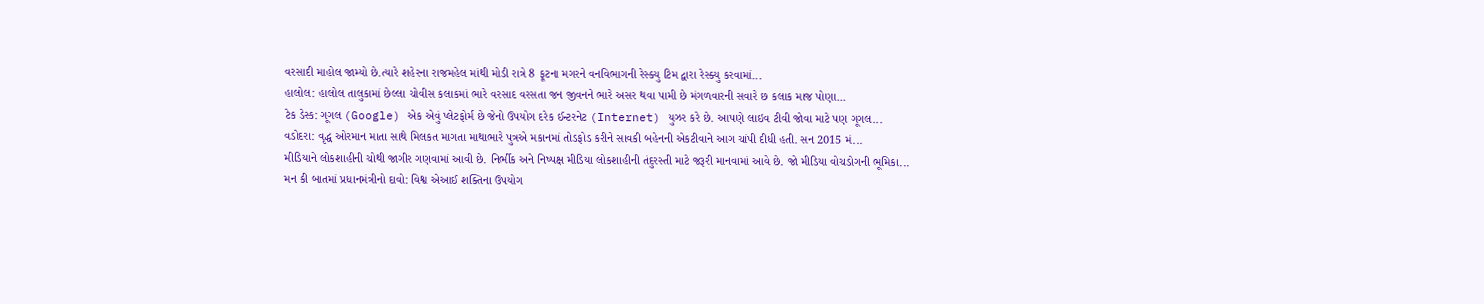વરસાદી માહોલ જામ્યો છે.ત્યારે શહેરના રાજમહેલ માંથી મોડી રાત્રે 8 ફૂટના મગરને વનવિભાગની રેસ્ક્યુ ટિમ દ્વારા રેસ્ક્યુ કરવામાં...
હાલોલ: હાલોલ તાલુકામાં છેલ્લા ચોવીસ કલાકમાં ભારે વરસાદ વરસતા જન જીવનને ભારે અસર થવા પામી છે મંગળવારની સવારે છ કલાક માજ પોણા...
ટેક ડેસ્ક: ગૂગલ (Google) એક એવું પ્લેટફોર્મ છે જેનો ઉપયોગ દરેક ઈન્ટરનેટ (Internet) યુઝર કરે છે. આપણે લાઇવ ટીવી જોવા માટે પણ ગૂગલ...
વડોદરા: વૃદ્ધ ઓરમાન માતા સાથે મિલકત માગતા માથાભારે પુત્રએ મકાનમાં તોડફોડ કરીને સાવકી બહેનની એકટીવાને આગ ચાંપી દીધી હતી. સન 2015 મં...
મીડિયાને લોકશાહીની ચોથી જાગીર ગણવામાં આવી છે. નિર્ભીક અને નિષ્પક્ષ મીડિયા લોકશાહીની તંદુરસ્તી માટે જરૂરી માનવામાં આવે છે. જો મીડિયા વોચડોગની ભૂમિકા...
મન કી બાતમાં પ્રધાનમંત્રીનો દાવો: વિશ્વ એઆઈ શક્તિના ઉપયોગ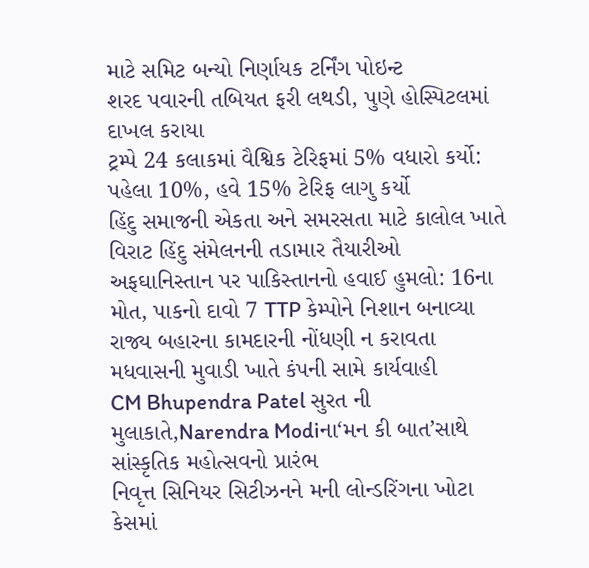માટે સમિટ બન્યો નિર્ણાયક ટર્નિંગ પોઇન્ટ
શરદ પવારની તબિયત ફરી લથડી, પુણે હોસ્પિટલમાં દાખલ કરાયા
ટ્રમ્પે 24 કલાકમાં વૈશ્વિક ટેરિફમાં 5% વધારો કર્યો: પહેલા 10%, હવે 15% ટેરિફ લાગુ કર્યો
હિંદુ સમાજની એકતા અને સમરસતા માટે કાલોલ ખાતે વિરાટ હિંદુ સંમેલનની તડામાર તૈયારીઓ
અફઘાનિસ્તાન પર પાકિસ્તાનનો હવાઈ હુમલો: 16ના મોત, પાકનો દાવો 7 TTP કેમ્પોને નિશાન બનાવ્યા
રાજ્ય બહારના કામદારની નોંધણી ન કરાવતા મધવાસની મુવાડી ખાતે કંપની સામે કાર્યવાહી
CM Bhupendra Patel સુરત ની મુલાકાતે,Narendra Modiના‘મન કી બાત’સાથે સાંસ્કૃતિક મહોત્સવનો પ્રારંભ
નિવૃત્ત સિનિયર સિટીઝનને મની લોન્ડરિંગના ખોટા કેસમાં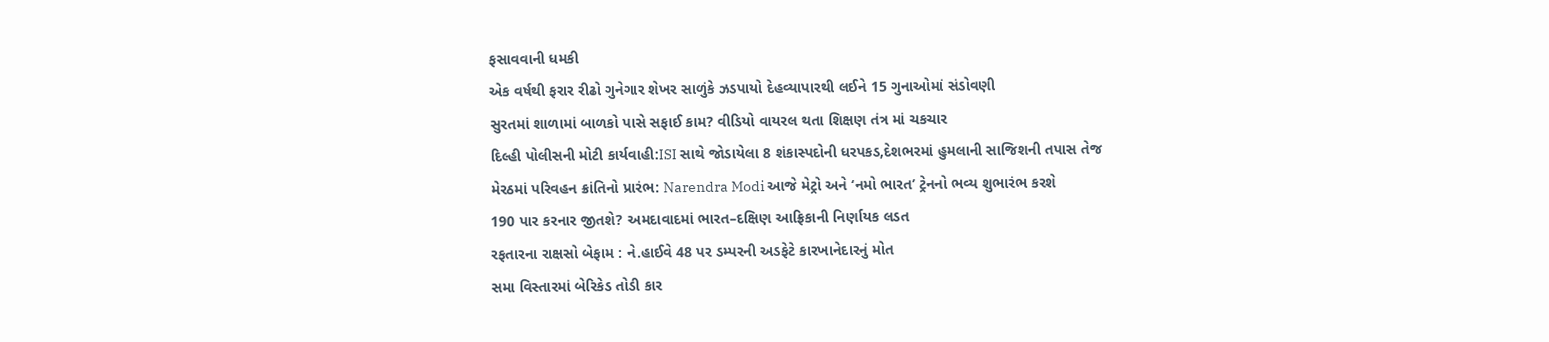ફસાવવાની ધમકી
એક વર્ષથી ફરાર રીઢો ગુનેગાર શેખર સાળુંકે ઝડપાયો દેહવ્યાપારથી લઈને 15 ગુનાઓમાં સંડોવણી
સુરતમાં શાળામાં બાળકો પાસે સફાઈ કામ? વીડિયો વાયરલ થતા શિક્ષણ તંત્ર માં ચકચાર
દિલ્હી પોલીસની મોટી કાર્યવાહી:ISI સાથે જોડાયેલા 8 શંકાસ્પદોની ધરપકડ,દેશભરમાં હુમલાની સાજિશની તપાસ તેજ
મેરઠમાં પરિવહન ક્રાંતિનો પ્રારંભ: Narendra Modi આજે મેટ્રો અને ‘નમો ભારત’ ટ્રેનનો ભવ્ય શુભારંભ કરશે
190 પાર કરનાર જીતશે? અમદાવાદમાં ભારત–દક્ષિણ આફ્રિકાની નિર્ણાયક લડત
રફતારના રાક્ષસો બેફામ : ને.હાઈવે 48 પર ડમ્પરની અડફેટે કારખાનેદારનું મોત
સમા વિસ્તારમાં બેરિકેડ તોડી કાર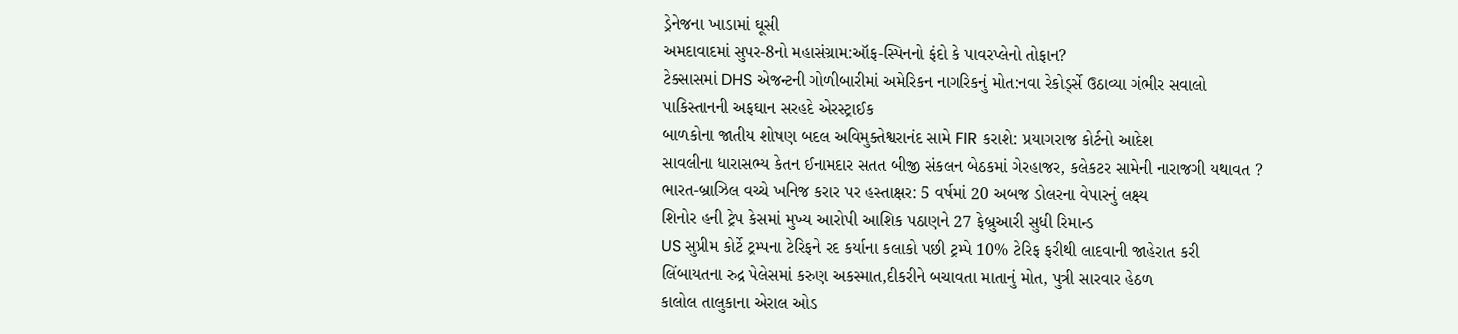ડ્રેનેજના ખાડામાં ઘૂસી
અમદાવાદમાં સુપર-8નો મહાસંગ્રામ:ઑફ-સ્પિનનો ફંદો કે પાવરપ્લેનો તોફાન?
ટેક્સાસમાં DHS એજન્ટની ગોળીબારીમાં અમેરિકન નાગરિકનું મોત:નવા રેકોર્ડ્સે ઉઠાવ્યા ગંભીર સવાલો
પાકિસ્તાનની અફઘાન સરહદે એરસ્ટ્રાઈક
બાળકોના જાતીય શોષણ બદલ અવિમુક્તેશ્વરાનંદ સામે FIR કરાશે: પ્રયાગરાજ કોર્ટનો આદેશ
સાવલીના ધારાસભ્ય કેતન ઈનામદાર સતત બીજી સંકલન બેઠકમાં ગેરહાજર, કલેકટર સામેની નારાજગી યથાવત ?
ભારત-બ્રાઝિલ વચ્ચે ખનિજ કરાર પર હસ્તાક્ષર: 5 વર્ષમાં 20 અબજ ડોલરના વેપારનું લક્ષ્ય
શિનોર હની ટ્રેપ કેસમાં મુખ્ય આરોપી આશિક પઠાણને 27 ફેબ્રુઆરી સુધી રિમાન્ડ
US સુપ્રીમ કોર્ટે ટ્રમ્પના ટેરિફને રદ કર્યાના કલાકો પછી ટ્રમ્પે 10% ટેરિફ ફરીથી લાદવાની જાહેરાત કરી
લિંબાયતના રુદ્ર પેલેસમાં કરુણ અકસ્માત,દીકરીને બચાવતા માતાનું મોત, પુત્રી સારવાર હેઠળ
કાલોલ તાલુકાના એરાલ ઓડ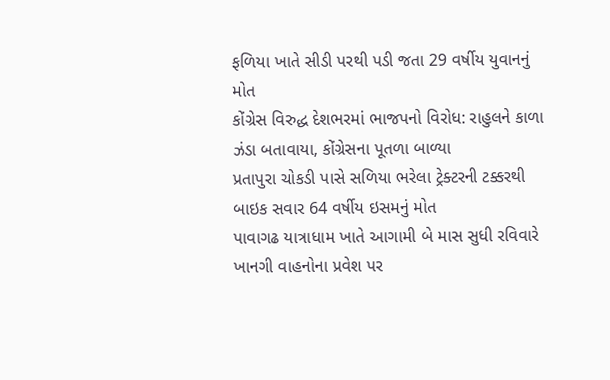ફળિયા ખાતે સીડી પરથી પડી જતા 29 વર્ષીય યુવાનનું મોત
કોંગ્રેસ વિરુદ્ધ દેશભરમાં ભાજપનો વિરોધ: રાહુલને કાળા ઝંડા બતાવાયા, કોંગ્રેસના પૂતળા બાળ્યા
પ્રતાપુરા ચોકડી પાસે સળિયા ભરેલા ટ્રેક્ટરની ટક્કરથી બાઇક સવાર 64 વર્ષીય ઇસમનું મોત
પાવાગઢ યાત્રાધામ ખાતે આગામી બે માસ સુધી રવિવારે ખાનગી વાહનોના પ્રવેશ પર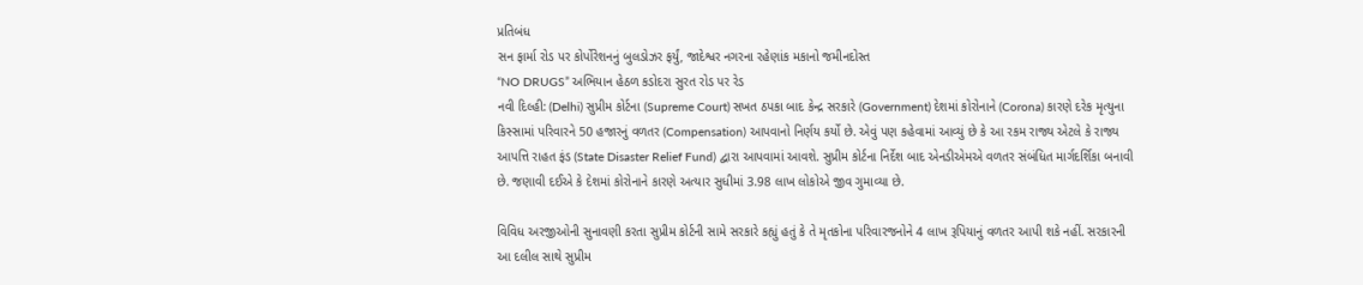પ્રતિબંધ
સન ફાર્મા રોડ પર કોર્પોરેશનનું બુલડોઝર ફર્યું, જાદેશ્વર નગરના રહેણાંક મકાનો જમીનદોસ્ત
“NO DRUGS” અભિયાન હેઠળ કડોદરા સુરત રોડ પર રેડ
નવી દિલ્હી: (Delhi) સુપ્રીમ કોર્ટના (Supreme Court) સખત ઠપકા બાદ કેન્દ્ર સરકારે (Government) દેશમાં કોરોનાને (Corona) કારણે દરેક મૃત્યુના કિસ્સામાં પરિવારને 50 હજારનું વળતર (Compensation) આપવાનો નિર્ણય કર્યો છે. એવું પણ કહેવામાં આવ્યું છે કે આ રકમ રાજ્ય એટલે કે રાજ્ય આપત્તિ રાહત ફંડ (State Disaster Relief Fund) દ્વારા આપવામાં આવશે. સુપ્રીમ કોર્ટના નિર્દેશ બાદ એનડીએમએ વળતર સંબંધિત માર્ગદર્શિકા બનાવી છે. જણાવી દઈએ કે દેશમાં કોરોનાને કારણે અત્યાર સુધીમાં 3.98 લાખ લોકોએ જીવ ગુમાવ્યા છે.

વિવિધ અરજીઓની સુનાવણી કરતા સુપ્રીમ કોર્ટની સામે સરકારે કહ્યું હતું કે તે મૃતકોના પરિવારજનોને 4 લાખ રૂપિયાનું વળતર આપી શકે નહીં. સરકારની આ દલીલ સાથે સુપ્રીમ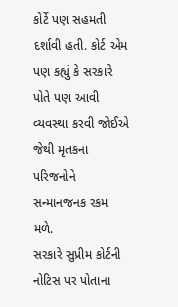કોર્ટે પણ સહમતી દર્શાવી હતી. કોર્ટ એમ પણ કહ્યું કે સરકારે પોતે પણ આવી વ્યવસ્થા કરવી જોઈએ જેથી મૃતકના પરિજનોને સન્માનજનક રકમ મળે.
સરકારે સુપ્રીમ કોર્ટની નોટિસ પર પોતાના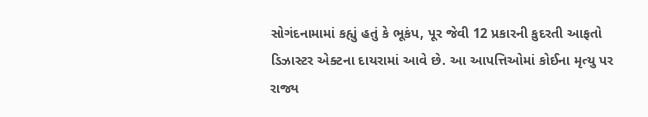સોગંદનામામાં કહ્યું હતું કે ભૂકંપ, પૂર જેવી 12 પ્રકારની કુદરતી આફતો ડિઝાસ્ટર એક્ટના દાયરામાં આવે છે. આ આપત્તિઓમાં કોઈના મૃત્યુ પર રાજ્ય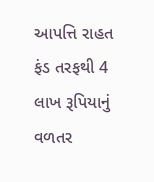આપત્તિ રાહત ફંડ તરફથી 4 લાખ રૂપિયાનું વળતર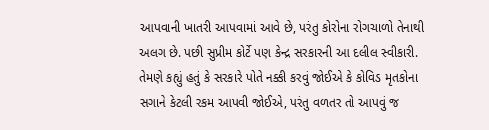આપવાની ખાતરી આપવામાં આવે છે, પરંતુ કોરોના રોગચાળો તેનાથી અલગ છે. પછી સુપ્રીમ કોર્ટે પણ કેન્દ્ર સરકારની આ દલીલ સ્વીકારી. તેમણે કહ્યું હતું કે સરકારે પોતે નક્કી કરવું જોઈએ કે કોવિડ મૃતકોના સગાને કેટલી રકમ આપવી જોઈએ, પરંતુ વળતર તો આપવું જ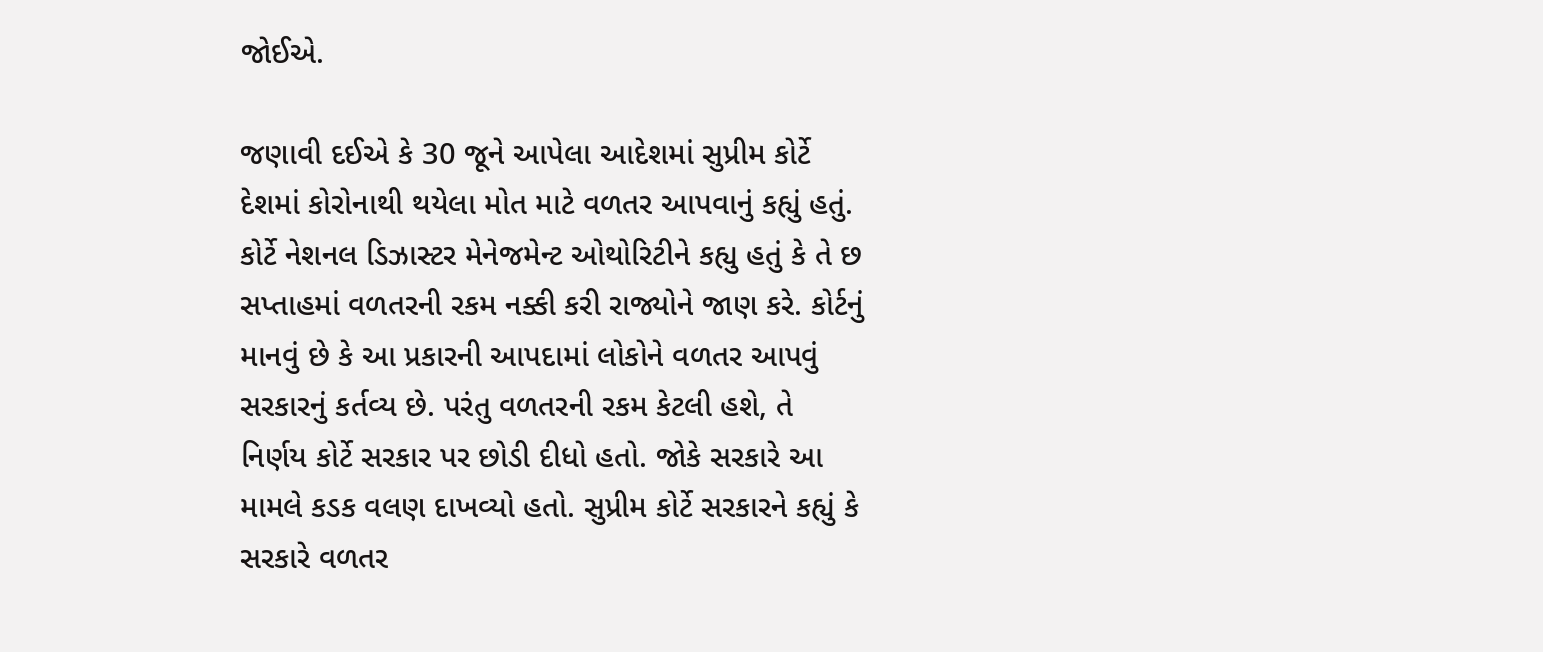જોઈએ.

જણાવી દઈએ કે 30 જૂને આપેલા આદેશમાં સુપ્રીમ કોર્ટે દેશમાં કોરોનાથી થયેલા મોત માટે વળતર આપવાનું કહ્યું હતું. કોર્ટે નેશનલ ડિઝાસ્ટર મેનેજમેન્ટ ઓથોરિટીને કહ્યુ હતું કે તે છ સપ્તાહમાં વળતરની રકમ નક્કી કરી રાજ્યોને જાણ કરે. કોર્ટનું માનવું છે કે આ પ્રકારની આપદામાં લોકોને વળતર આપવું સરકારનું કર્તવ્ય છે. પરંતુ વળતરની રકમ કેટલી હશે, તે નિર્ણય કોર્ટે સરકાર પર છોડી દીધો હતો. જોકે સરકારે આ મામલે કડક વલણ દાખવ્યો હતો. સુપ્રીમ કોર્ટે સરકારને કહ્યું કે સરકારે વળતર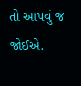તો આપવું જ જોઈએ.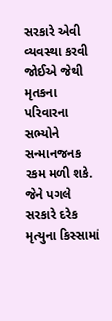સરકારે એવી વ્યવસ્થા કરવી જોઈએ જેથી મૃતકના પરિવારના સભ્યોને સન્માનજનક રકમ મળી શકે. જેને પગલે સરકારે દરેક મૃત્યુના કિસ્સામાં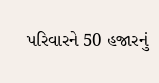પરિવારને 50 હજારનું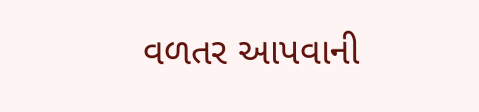વળતર આપવાની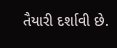તૈયારી દર્શાવી છે.